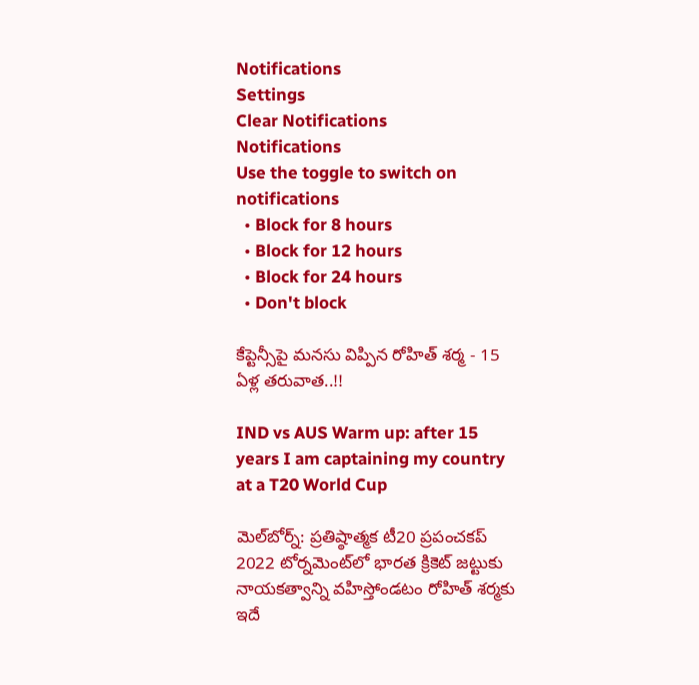Notifications
Settings
Clear Notifications
Notifications
Use the toggle to switch on notifications
  • Block for 8 hours
  • Block for 12 hours
  • Block for 24 hours
  • Don't block

కేప్టెన్సీపై మనసు విప్పిన రోహిత్ శర్మ - 15 ఏళ్ల తరువాత..!!

IND vs AUS Warm up: after 15 years I am captaining my country at a T20 World Cup

మెల్‌బోర్న్: ప్రతిష్ఠాత్మక టీ20 ప్రపంచకప్ 2022 టోర్నమెంట్‌లో భారత క్రికెట్ జట్టుకు నాయకత్వాన్ని వహిస్తోండటం రోహిత్ శర్మకు ఇదే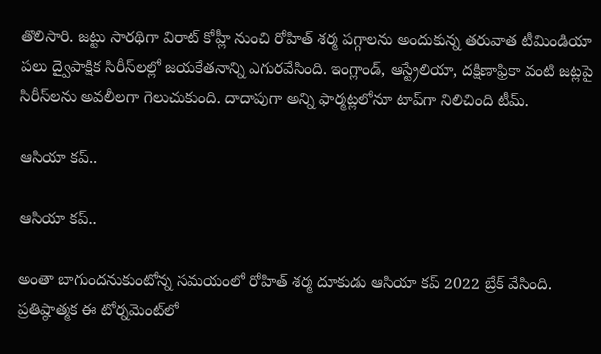తొలిసారి. జట్టు సారథిగా విరాట్ కోహ్లీ నుంచి రోహిత్ శర్మ పగ్గాలను అందుకున్న తరువాత టీమిండియా పలు ద్వైపాక్షిక సిరీస్‌లల్లో జయకేతనాన్ని ఎగురవేసింది. ఇంగ్లాండ్, ఆస్ట్రేలియా, దక్షిణాఫ్రికా వంటి జట్లపై సిరీస్‌లను అవలీలగా గెలుచుకుంది. దాదాపుగా అన్ని ఫార్మట్లలోనూ టాప్‌గా నిలిచింది టీమ్.

ఆసియా కప్..

ఆసియా కప్..

అంతా బాగుందనుకుంటోన్న సమయంలో రోహిత్ శర్మ దూకుడు ఆసియా కప్ 2022 బ్రేక్ వేసింది. ప్రతిష్ఠాత్మక ఈ టోర్నమెంట్‌లో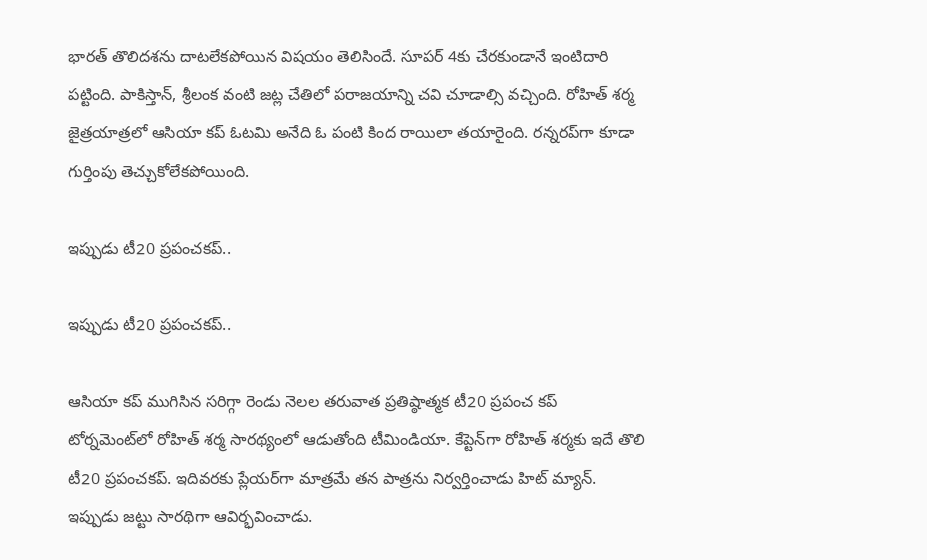భారత్ తొలిదశను దాటలేకపోయిన విషయం తెలిసిందే. సూపర్ 4కు చేరకుండానే ఇంటిదారి పట్టింది. పాకిస్తాన్, శ్రీలంక వంటి జట్ల చేతిలో పరాజయాన్ని చవి చూడాల్సి వచ్చింది. రోహిత్ శర్మ జైత్రయాత్రలో ఆసియా కప్ ఓటమి అనేది ఓ పంటి కింద రాయిలా తయారైంది. రన్నరప్‌గా కూడా గుర్తింపు తెచ్చుకోలేకపోయింది.

ఇప్పుడు టీ20 ప్రపంచకప్..

ఇప్పుడు టీ20 ప్రపంచకప్..

ఆసియా కప్ ముగిసిన సరిగ్గా రెండు నెలల తరువాత ప్రతిష్ఠాత్మక టీ20 ప్రపంచ కప్ టోర్నమెంట్‌లో రోహిత్ శర్మ సారథ్యంలో ఆడుతోంది టీమిండియా. కేప్టెన్‌గా రోహిత్ శర్మకు ఇదే తొలి టీ20 ప్రపంచకప్. ఇదివరకు ప్లేయర్‌గా మాత్రమే తన పాత్రను నిర్వర్తించాడు హిట్ మ్యాన్. ఇప్పుడు జట్టు సారథిగా ఆవిర్భవించాడు.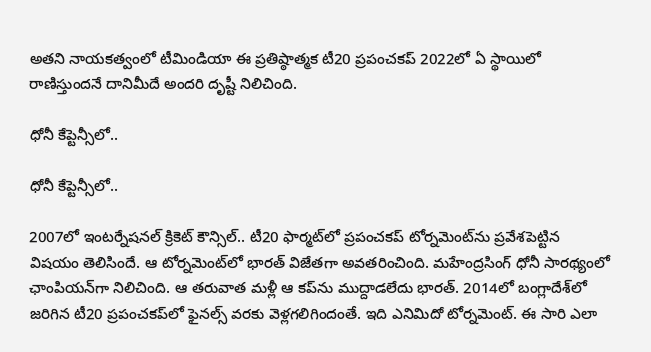అతని నాయకత్వంలో టీమిండియా ఈ ప్రతిష్ఠాత్మక టీ20 ప్రపంచకప్ 2022లో ఏ స్థాయిలో రాణిస్తుందనే దానిమీదే అందరి దృష్టీ నిలిచింది.

ధోనీ కేప్టెన్సీలో..

ధోనీ కేప్టెన్సీలో..

2007లో ఇంటర్నేషనల్ క్రికెట్ కౌన్సిల్.. టీ20 ఫార్మట్‌లో ప్రపంచకప్ టోర్నమెంట్‌ను ప్రవేశపెట్టిన విషయం తెలిసిందే. ఆ టోర్నమెంట్‌లో భారత్ విజేతగా అవతరించింది. మహేంద్రసింగ్ ధోనీ సారథ్యంలో ఛాంపియన్‌గా నిలిచింది. ఆ తరువాత మళ్లీ ఆ కప్‌ను ముద్దాడలేదు భారత్. 2014లో బంగ్లాదేశ్‌లో జరిగిన టీ20 ప్రపంచకప్‌లో ఫైనల్స్ వరకు వెళ్లగలిగిందంతే. ఇది ఎనిమిదో టోర్నమెంట్. ఈ సారి ఎలా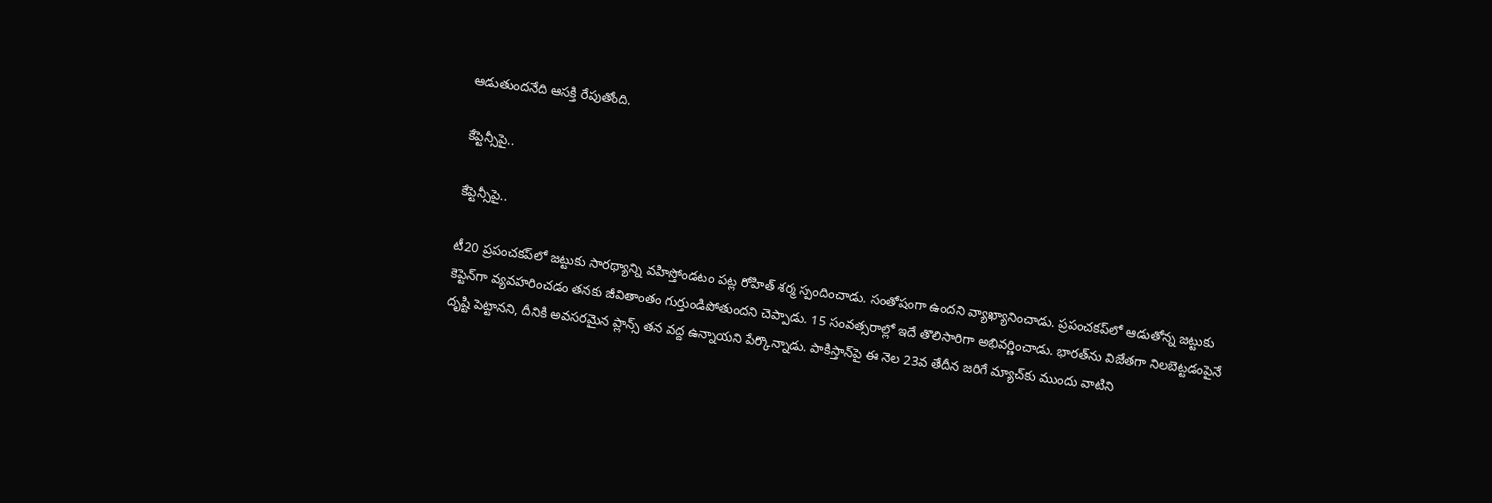ఆడుతుందనేది ఆసక్తి రేపుతోంది.

కేప్టెన్సీపై..

కేప్టెన్సీపై..

టీ20 ప్రపంచకప్‌లో జట్టుకు సారథ్యాన్ని వహిస్తోండటం పట్ల రోహిత్ శర్మ స్పందించాడు. సంతోషంగా ఉందని వ్యాఖ్యానించాడు. ప్రపంచకప్‌లో ఆడుతోన్న జట్టుకు కెప్టెన్‌గా వ్యవహరించడం తనకు జీవితాంతం గుర్తుండిపోతుందని చెప్పాడు. 15 సంవత్సరాల్లో ఇదే తొలిసారిగా అభివర్ణించాడు. భారత్‌ను విజేతగా నిలబెట్టడంపైనే దృష్టి పెట్టానని, దీనికి అవసరమైన ప్లాన్స్ తన వద్ద ఉన్నాయని పేర్కొన్నాడు. పాకిస్తాన్‌పై ఈ నెల 23వ తేదీన జరిగే మ్యాచ్‌కు ముందు వాటిని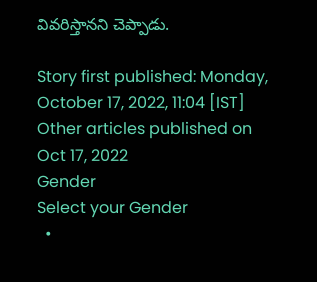వివరిస్తానని చెప్పాడు.

Story first published: Monday, October 17, 2022, 11:04 [IST]
Other articles published on Oct 17, 2022
Gender
Select your Gender
  •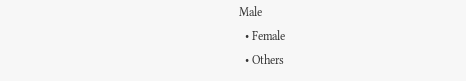Male
  • Female
  • Others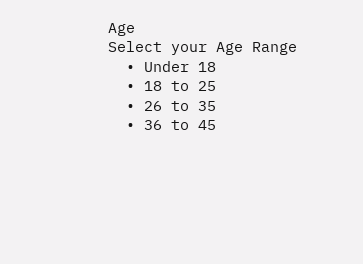Age
Select your Age Range
  • Under 18
  • 18 to 25
  • 26 to 35
  • 36 to 45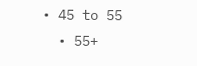• 45 to 55
  • 55+